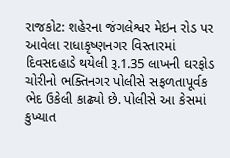રાજકોટ: શહેરના જંગલેશ્વર મેઇન રોડ પર આવેલા રાધાકૃષ્ણનગર વિસ્તારમાં દિવસદહાડે થયેલી રૂ.1.35 લાખની ઘરફોડ ચોરીનો ભક્તિનગર પોલીસે સફળતાપૂર્વક ભેદ ઉકેલી કાઢ્યો છે. પોલીસે આ કેસમાં કુખ્યાત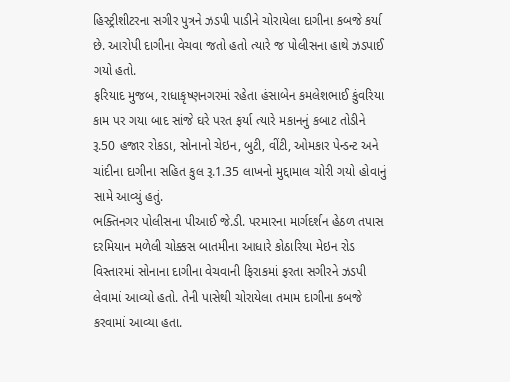હિસ્ટ્રીશીટરના સગીર પુત્રને ઝડપી પાડીને ચોરાયેલા દાગીના કબજે કર્યા છે. આરોપી દાગીના વેચવા જતો હતો ત્યારે જ પોલીસના હાથે ઝડપાઈ ગયો હતો.
ફરિયાદ મુજબ, રાધાકૃષ્ણનગરમાં રહેતા હંસાબેન કમલેશભાઈ કુંવરિયા કામ પર ગયા બાદ સાંજે ઘરે પરત ફર્યા ત્યારે મકાનનું કબાટ તોડીને રૂ.50 હજાર રોકડા, સોનાનો ચેઇન, બુટી, વીંટી, ઓમકાર પેન્ડન્ટ અને ચાંદીના દાગીના સહિત કુલ રૂ.1.35 લાખનો મુદ્દામાલ ચોરી ગયો હોવાનું સામે આવ્યું હતું.
ભક્તિનગર પોલીસના પીઆઈ જે.ડી. પરમારના માર્ગદર્શન હેઠળ તપાસ દરમિયાન મળેલી ચોક્કસ બાતમીના આધારે કોઠારિયા મેઇન રોડ વિસ્તારમાં સોનાના દાગીના વેચવાની ફિરાકમાં ફરતા સગીરને ઝડપી લેવામાં આવ્યો હતો. તેની પાસેથી ચોરાયેલા તમામ દાગીના કબજે કરવામાં આવ્યા હતા.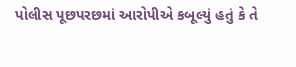પોલીસ પૂછપરછમાં આરોપીએ કબૂલ્યું હતું કે તે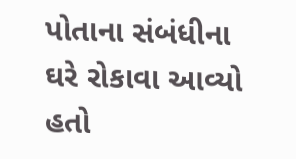પોતાના સંબંધીના ઘરે રોકાવા આવ્યો હતો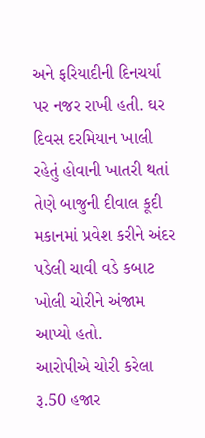અને ફરિયાદીની દિનચર્યા પર નજર રાખી હતી. ઘર દિવસ દરમિયાન ખાલી રહેતું હોવાની ખાતરી થતાં તેણે બાજુની દીવાલ કૂદી મકાનમાં પ્રવેશ કરીને અંદર પડેલી ચાવી વડે કબાટ ખોલી ચોરીને અંજામ આપ્યો હતો.
આરોપીએ ચોરી કરેલા રૂ.50 હજાર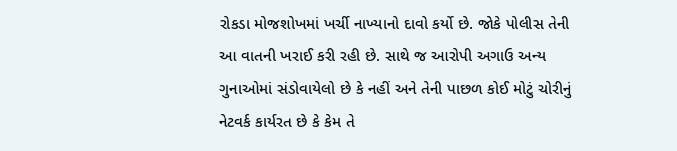રોકડા મોજશોખમાં ખર્ચી નાખ્યાનો દાવો કર્યો છે. જોકે પોલીસ તેની આ વાતની ખરાઈ કરી રહી છે. સાથે જ આરોપી અગાઉ અન્ય ગુનાઓમાં સંડોવાયેલો છે કે નહીં અને તેની પાછળ કોઈ મોટું ચોરીનું નેટવર્ક કાર્યરત છે કે કેમ તે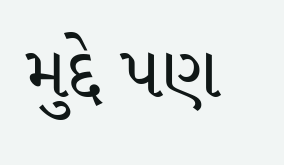મુદ્દે પણ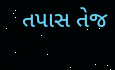તપાસ તેજ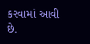કરવામાં આવી છે.